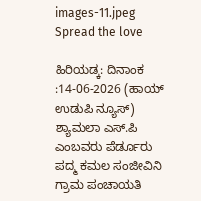images-11.jpeg
Spread the love

ಹಿರಿಯಡ್ಕ: ದಿನಾಂಕ :14-06-2026 (ಹಾಯ್ ಉಡುಪಿ ನ್ಯೂಸ್) ಶ್ಯಾಮಲಾ ಎಸ್.ಪಿ ಎಂಬವರು ಪೆರ್ಡೂರು ಪದ್ಮ ಕಮಲ ಸಂಜೀವಿನಿ ಗ್ರಾಮ ಪಂಚಾಯತಿ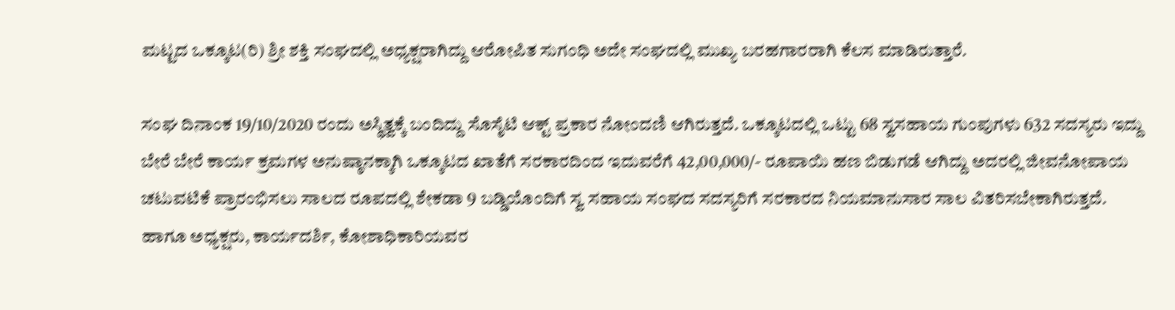ಮಟ್ಟದ ಒಕ್ಕೂಟ(ರಿ) ಶ್ರೀ ಶಕ್ತಿ ಸಂಘದಲ್ಲಿ ಅಧ್ಯಕ್ಷರಾಗಿದ್ದು ಆರೋಪಿತ ಸುಗಂಧಿ ಅದೇ ಸಂಘದಲ್ಲಿ ಮುಖ್ಯ ಬರಹಗಾರರಾಗಿ ಕೆಲಸ ಮಾಡಿರುತ್ತಾರೆ.

ಸಂಘ ದಿನಾಂಕ 19/10/2020 ರಂದು ಅಸ್ಥಿತ್ವಕ್ಕೆ ಬಂದಿದ್ದು ಸೊಸೈಟಿ ಆಕ್ಟ್ ಪ್ರಕಾರ ನೋಂದಣಿ ಆಗಿರುತ್ತದೆ. ಒಕ್ಕೂಟದಲ್ಲಿ ಒಟ್ಟು 68 ಸ್ವಸಹಾಯ ಗುಂಪುಗಳು 632 ಸದಸ್ಯರು ಇದ್ದು ಬೇರೆ ಬೇರೆ ಕಾರ್ಯ ಕ್ರಮಗಳ ಅನುಷ್ಠಾನಕ್ಕಾಗಿ ಒಕ್ಕೂಟದ ಖಾತೆಗೆ ಸರಕಾರದಿಂದ ಇದುವರೆಗೆ 42,00,000/- ರೂಪಾಯಿ ಹಣ ಬಿಡುಗಡೆ ಆಗಿದ್ದು ಅದರಲ್ಲಿ ಜೀವನೋಪಾಯ ಚಟುವಟಿಕೆ ಪ್ರಾರಂಭಿಸಲು ಸಾಲದ ರೂಪದಲ್ಲಿ ಶೇಕಡಾ 9 ಬಡ್ಡಿಯೊಂದಿಗೆ ಸ್ವ ಸಹಾಯ ಸಂಘದ ಸದಸ್ಯರಿಗೆ ಸರಕಾರದ ನಿಯಮಾನುಸಾರ ಸಾಲ ವಿತರಿಸಬೇಕಾಗಿರುತ್ತದೆ. ಹಾಗೂ ಅಧ್ಯಕ್ಷರು, ಕಾರ್ಯದರ್ಶಿ, ಕೋಶಾಧಿಕಾರಿಯವರ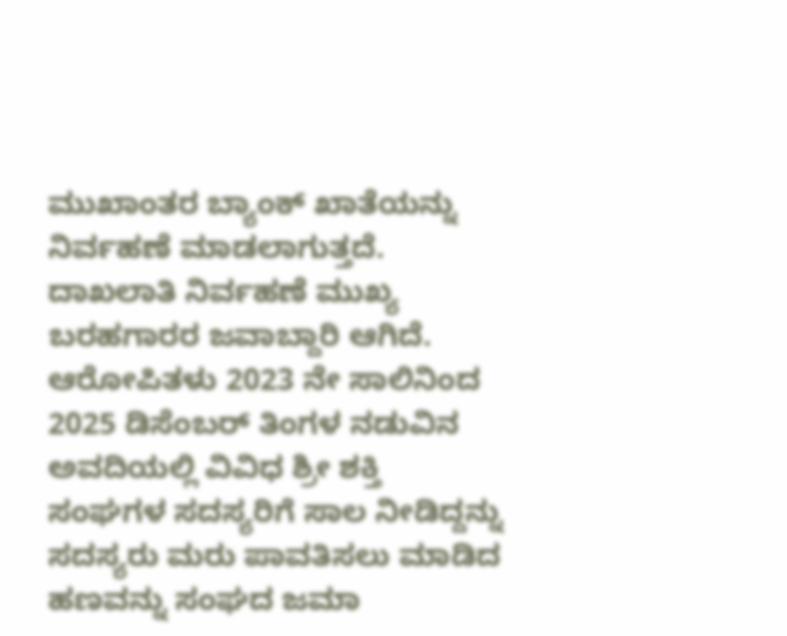ಮುಖಾಂತರ ಬ್ಯಾಂಕ್ ಖಾತೆಯನ್ನು ನಿರ್ವಹಣೆ ಮಾಡಲಾಗುತ್ತದೆ. ದಾಖಲಾತಿ ನಿರ್ವಹಣೆ ಮುಖ್ಯ ಬರಹಗಾರರ ಜವಾಬ್ದಾರಿ ಆಗಿದೆ. ಆರೋಪಿತಳು 2023 ನೇ ಸಾಲಿನಿಂದ 2025 ಡಿಸೆಂಬರ್ ತಿಂಗಳ ನಡುವಿನ ಅವದಿಯಲ್ಲಿ ವಿವಿಧ ಶ್ರೀ ಶಕ್ತಿ ಸಂಘಗಳ ಸದಸ್ಯರಿಗೆ ಸಾಲ ನೀಡಿದ್ದನ್ನು ಸದಸ್ಯರು ಮರು ಪಾವತಿಸಲು ಮಾಡಿದ ಹಣವನ್ನು ಸಂಘದ ಜಮಾ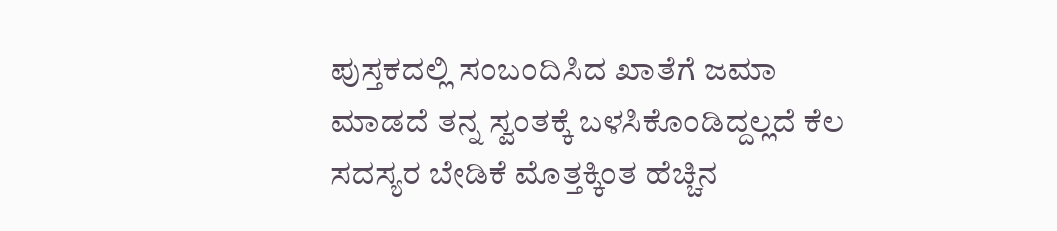ಪುಸ್ತಕದಲ್ಲಿ ಸಂಬಂದಿಸಿದ ಖಾತೆಗೆ ಜಮಾ ಮಾಡದೆ ತನ್ನ ಸ್ವಂತಕ್ಕೆ ಬಳಸಿಕೊಂಡಿದ್ದಲ್ಲದೆ ಕೆಲ ಸದಸ್ಯರ ಬೇಡಿಕೆ ಮೊತ್ತಕ್ಕಿಂತ ಹೆಚ್ಚಿನ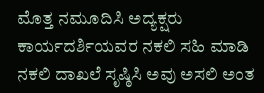ಮೊತ್ತ ನಮೂದಿಸಿ ಅದ್ಯಕ್ಷರು ಕಾರ್ಯದರ್ಶಿಯವರ ನಕಲಿ ಸಹಿ ಮಾಡಿ ನಕಲಿ ದಾಖಲೆ ಸೃಷ್ಠಿಸಿ ಅವು ಅಸಲಿ ಅಂತ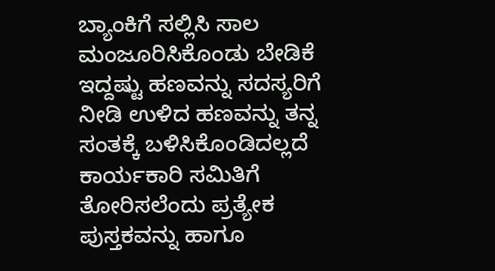ಬ್ಯಾಂಕಿಗೆ ಸಲ್ಲಿಸಿ ಸಾಲ ಮಂಜೂರಿಸಿಕೊಂಡು ಬೇಡಿಕೆ ಇದ್ದಷ್ಟು ಹಣವನ್ನು ಸದಸ್ಯರಿಗೆ ನೀಡಿ ಉಳಿದ ಹಣವನ್ನು ತನ್ನ ಸಂತಕ್ಕೆ ಬಳಿಸಿಕೊಂಡಿದಲ್ಲದೆ ಕಾರ್ಯಕಾರಿ ಸಮಿತಿಗೆ ತೋರಿಸಲೆಂದು ಪ್ರತ್ಯೇಕ ಪುಸ್ತಕವನ್ನು ಹಾಗೂ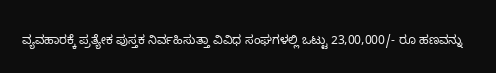ವ್ಯವಹಾರಕ್ಕೆ ಪ್ರತ್ಯೇಕ ಪುಸ್ತಕ ನಿರ್ವಹಿಸುತ್ತಾ ವಿವಿಧ ಸಂಘಗಳಲ್ಲಿ ಒಟ್ಟು 23,00,000/- ರೂ ಹಣವನ್ನು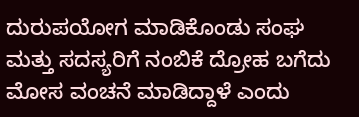ದುರುಪಯೋಗ ಮಾಡಿಕೊಂಡು ಸಂಘ ಮತ್ತು ಸದಸ್ಯರಿಗೆ ನಂಬಿಕೆ ದ್ರೋಹ ಬಗೆದು ಮೋಸ ವಂಚನೆ ಮಾಡಿದ್ದಾಳೆ ಎಂದು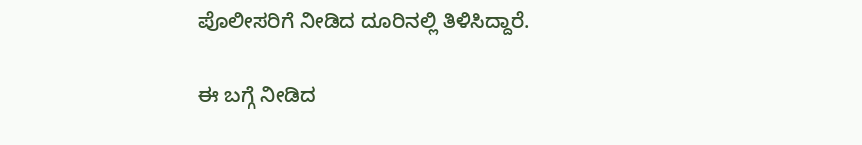ಪೊಲೀಸರಿಗೆ ನೀಡಿದ ದೂರಿನಲ್ಲಿ ತಿಳಿಸಿದ್ದಾರೆ.

ಈ ಬಗ್ಗೆ ನೀಡಿದ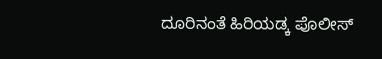ದೂರಿನಂತೆ ಹಿರಿಯಡ್ಕ ಪೊಲೀಸ್‌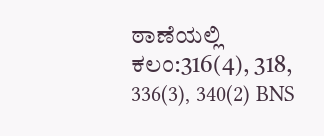ಠಾಣೆಯಲ್ಲಿ  ಕಲಂ:316(4), 318, 336(3), 340(2) BNS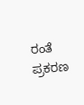ರಂತೆ ಪ್ರಕರಣ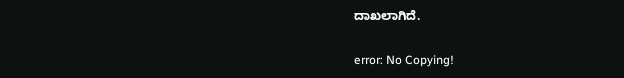ದಾಖಲಾಗಿದೆ.

error: No Copying!